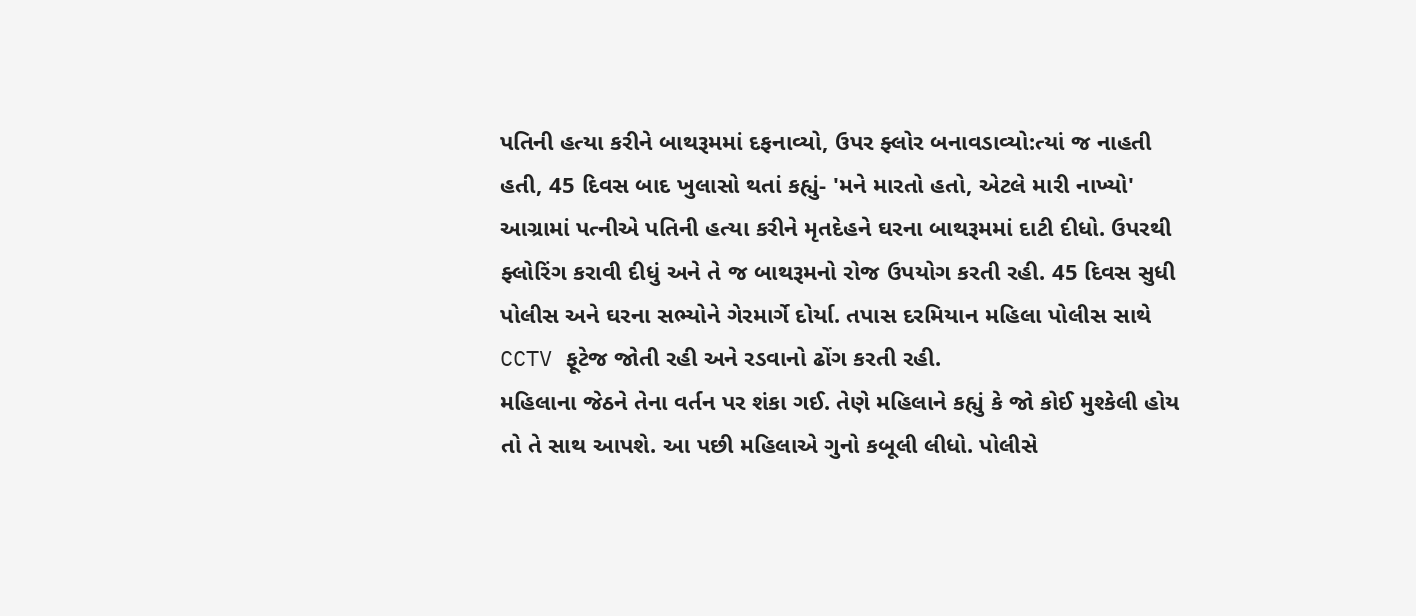પતિની હત્યા કરીને બાથરૂમમાં દફનાવ્યો, ઉપર ફ્લોર બનાવડાવ્યો:ત્યાં જ નાહતી હતી, 45 દિવસ બાદ ખુલાસો થતાં કહ્યું- 'મને મારતો હતો, એટલે મારી નાખ્યો'
આગ્રામાં પત્નીએ પતિની હત્યા કરીને મૃતદેહને ઘરના બાથરૂમમાં દાટી દીધો. ઉપરથી ફ્લોરિંગ કરાવી દીધું અને તે જ બાથરૂમનો રોજ ઉપયોગ કરતી રહી. 45 દિવસ સુધી પોલીસ અને ઘરના સભ્યોને ગેરમાર્ગે દોર્યા. તપાસ દરમિયાન મહિલા પોલીસ સાથે CCTV ફૂટેજ જોતી રહી અને રડવાનો ઢોંગ કરતી રહી.
મહિલાના જેઠને તેના વર્તન પર શંકા ગઈ. તેણે મહિલાને કહ્યું કે જો કોઈ મુશ્કેલી હોય તો તે સાથ આપશે. આ પછી મહિલાએ ગુનો કબૂલી લીધો. પોલીસે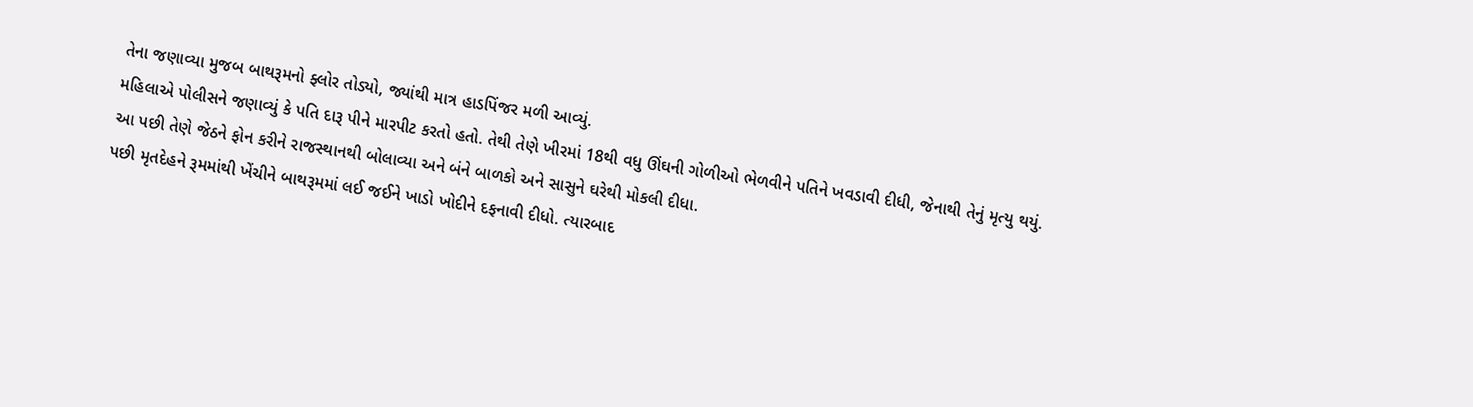તેના જણાવ્યા મુજબ બાથરૂમનો ફ્લોર તોડ્યો, જ્યાંથી માત્ર હાડપિંજર મળી આવ્યું.
મહિલાએ પોલીસને જણાવ્યું કે પતિ દારૂ પીને મારપીટ કરતો હતો. તેથી તેણે ખીરમાં 18થી વધુ ઊંઘની ગોળીઓ ભેળવીને પતિને ખવડાવી દીધી, જેનાથી તેનું મૃત્યુ થયું. આ પછી તેણે જેઠને ફોન કરીને રાજસ્થાનથી બોલાવ્યા અને બંને બાળકો અને સાસુને ઘરેથી મોકલી દીધા.
પછી મૃતદેહને રૂમમાંથી ખેંચીને બાથરૂમમાં લઈ જઈને ખાડો ખોદીને દફનાવી દીધો. ત્યારબાદ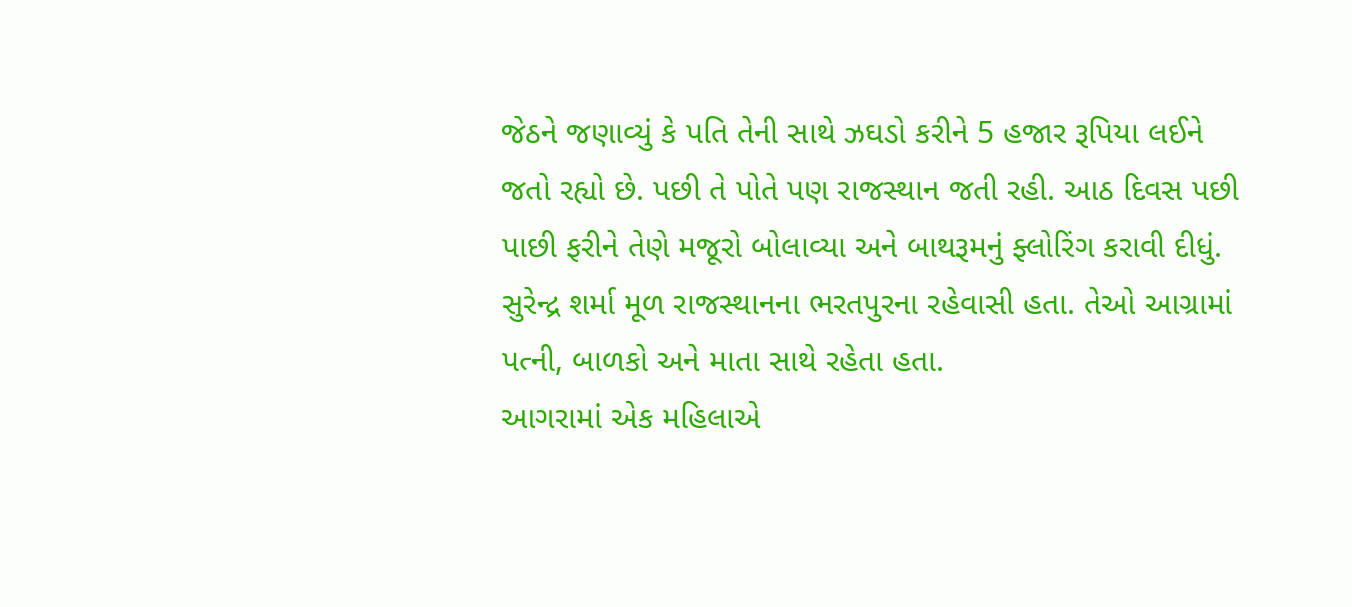જેઠને જણાવ્યું કે પતિ તેની સાથે ઝઘડો કરીને 5 હજાર રૂપિયા લઈને જતો રહ્યો છે. પછી તે પોતે પણ રાજસ્થાન જતી રહી. આઠ દિવસ પછી પાછી ફરીને તેણે મજૂરો બોલાવ્યા અને બાથરૂમનું ફ્લોરિંગ કરાવી દીધું. સુરેન્દ્ર શર્મા મૂળ રાજસ્થાનના ભરતપુરના રહેવાસી હતા. તેઓ આગ્રામાં પત્ની, બાળકો અને માતા સાથે રહેતા હતા.
આગરામાં એક મહિલાએ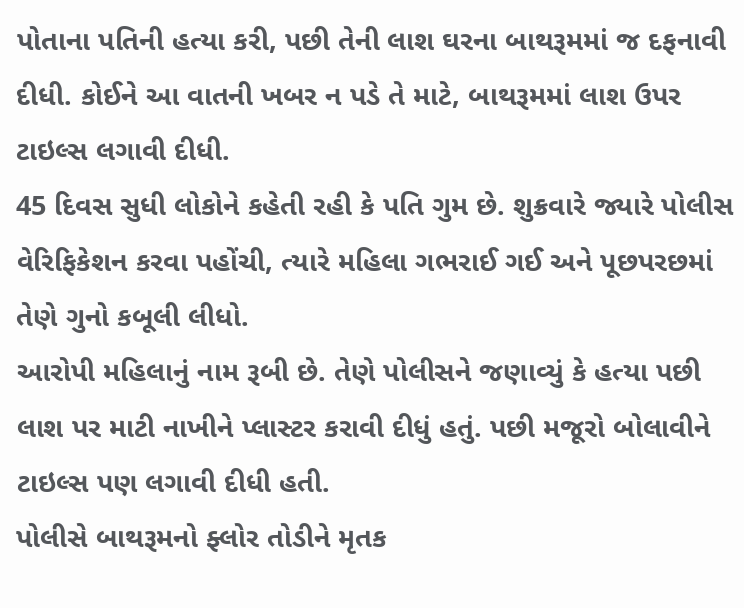પોતાના પતિની હત્યા કરી, પછી તેની લાશ ઘરના બાથરૂમમાં જ દફનાવી દીધી. કોઈને આ વાતની ખબર ન પડે તે માટે, બાથરૂમમાં લાશ ઉપર ટાઇલ્સ લગાવી દીધી.
45 દિવસ સુધી લોકોને કહેતી રહી કે પતિ ગુમ છે. શુક્રવારે જ્યારે પોલીસ વેરિફિકેશન કરવા પહોંચી, ત્યારે મહિલા ગભરાઈ ગઈ અને પૂછપરછમાં તેણે ગુનો કબૂલી લીધો.
આરોપી મહિલાનું નામ રૂબી છે. તેણે પોલીસને જણાવ્યું કે હત્યા પછી લાશ પર માટી નાખીને પ્લાસ્ટર કરાવી દીધું હતું. પછી મજૂરો બોલાવીને ટાઇલ્સ પણ લગાવી દીધી હતી.
પોલીસે બાથરૂમનો ફ્લોર તોડીને મૃતક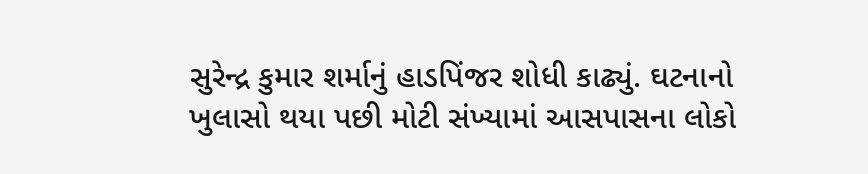સુરેન્દ્ર કુમાર શર્માનું હાડપિંજર શોધી કાઢ્યું. ઘટનાનો ખુલાસો થયા પછી મોટી સંખ્યામાં આસપાસના લોકો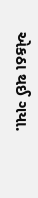એકઠા થઈ ગયા.